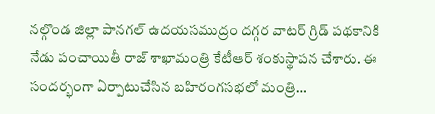నల్గొండ జిల్లా పానగల్ ఉదయసముద్రం దగ్గర వాటర్ గ్రిడ్ పథకానికి నేడు పంచాయితీ రాజ్ శాఖామంత్రి కేటీఆర్ శంకుస్థాపన చేశారు. ఈ సందర్భంగా ఏర్పాటుచేసిన బహిరంగసభలో మంత్రి…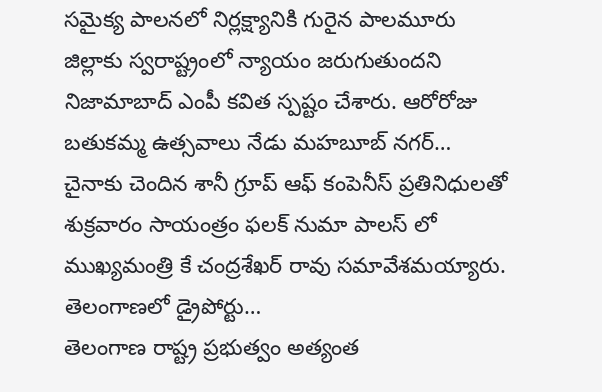సమైక్య పాలనలో నిర్లక్ష్యానికి గురైన పాలమూరు జిల్లాకు స్వరాష్ట్రంలో న్యాయం జరుగుతుందని నిజామాబాద్ ఎంపీ కవిత స్పష్టం చేశారు. ఆరోరోజు బతుకమ్మ ఉత్సవాలు నేడు మహబూబ్ నగర్…
చైనాకు చెందిన శానీ గ్రూప్ ఆఫ్ కంపెనీస్ ప్రతినిధులతో శుక్రవారం సాయంత్రం ఫలక్ నుమా పాలస్ లో ముఖ్యమంత్రి కే చంద్రశేఖర్ రావు సమావేశమయ్యారు. తెలంగాణలో డ్రైపోర్టు…
తెలంగాణ రాష్ట్ర ప్రభుత్వం అత్యంత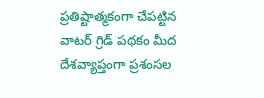ప్రతిష్టాత్మకంగా చేపట్టిన వాటర్ గ్రిడ్ పథకం మీద దేశవ్యాప్తంగా ప్రశంసల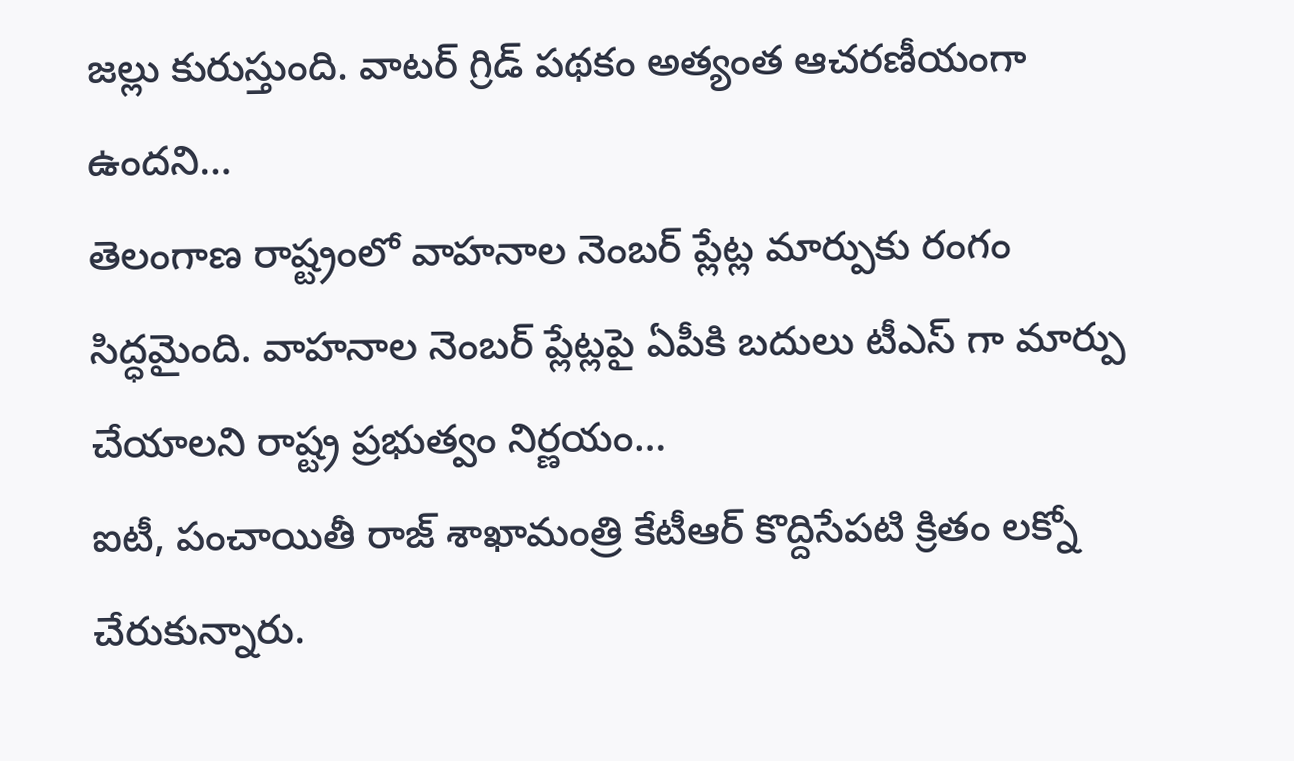జల్లు కురుస్తుంది. వాటర్ గ్రిడ్ పథకం అత్యంత ఆచరణీయంగా ఉందని…
తెలంగాణ రాష్ట్రంలో వాహనాల నెంబర్ ప్లేట్ల మార్పుకు రంగం సిద్ధమైంది. వాహనాల నెంబర్ ప్లేట్లపై ఏపీకి బదులు టీఎస్ గా మార్పు చేయాలని రాష్ట్ర ప్రభుత్వం నిర్ణయం…
ఐటీ, పంచాయితీ రాజ్ శాఖామంత్రి కేటీఆర్ కొద్దిసేపటి క్రితం లక్నో చేరుకున్నారు.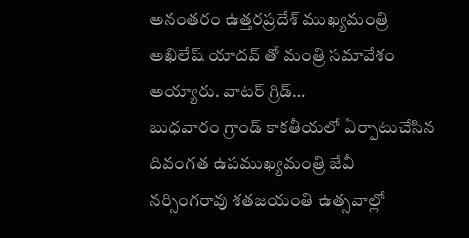అనంతరం ఉత్తరప్రదేశ్ ముఖ్యమంత్రి అఖిలేష్ యాదవ్ తో మంత్రి సమావేశం అయ్యారు. వాటర్ గ్రిడ్…
బుధవారం గ్రాండ్ కాకతీయలో ఏర్పాటుచేసిన దివంగత ఉపముఖ్యమంత్రి జేవీ నర్సింగరావు శతజయంతి ఉత్సవాల్లో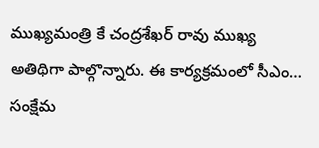ముఖ్యమంత్రి కే చంద్రశేఖర్ రావు ముఖ్య అతిథిగా పాల్గొన్నారు. ఈ కార్యక్రమంలో సీఎం…
సంక్షేమ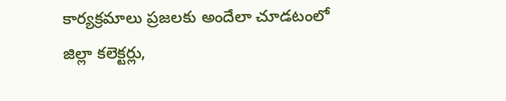కార్యక్రమాలు ప్రజలకు అందేలా చూడటంలో జిల్లా కలెక్టర్లు,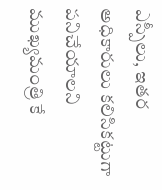ఎస్పీలు, ఇతర అధికారులు కలిసికట్టుగా పనిచేయాలని ముఖ్యమంత్రి కే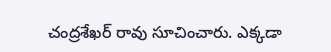చంద్రశేఖర్ రావు సూచించారు. ఎక్కడా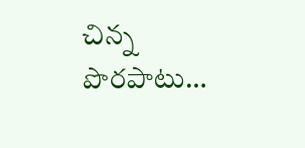చిన్న పొరపాటు…